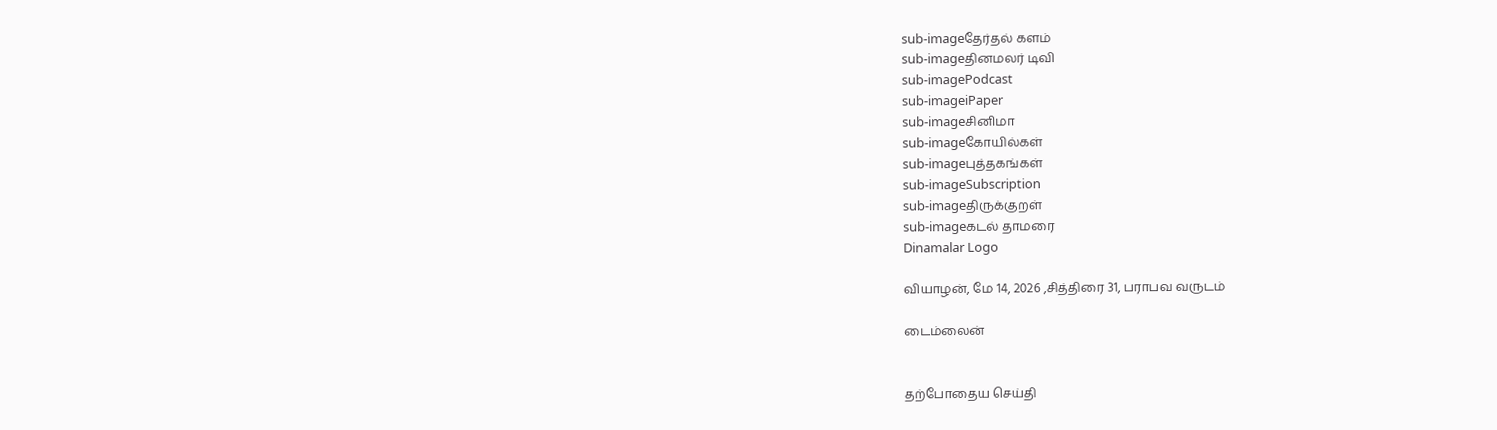sub-imageதேர்தல் களம்
sub-imageதினமலர் டிவி
sub-imagePodcast
sub-imageiPaper
sub-imageசினிமா
sub-imageகோயில்கள்
sub-imageபுத்தகங்கள்
sub-imageSubscription
sub-imageதிருக்குறள்
sub-imageகடல் தாமரை
Dinamalar Logo

வியாழன், மே 14, 2026 ,சித்திரை 31, பராபவ வருடம்

டைம்லைன்


தற்போதைய செய்தி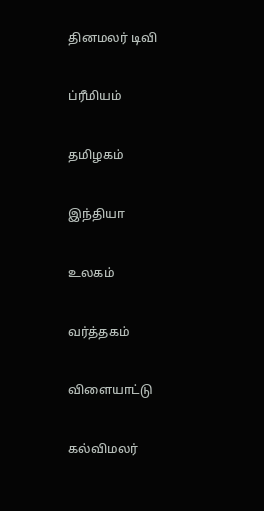தினமலர் டிவி


ப்ரீமியம்


தமிழகம்


இந்தியா


உலகம்


வர்த்தகம்


விளையாட்டு


கல்விமலர்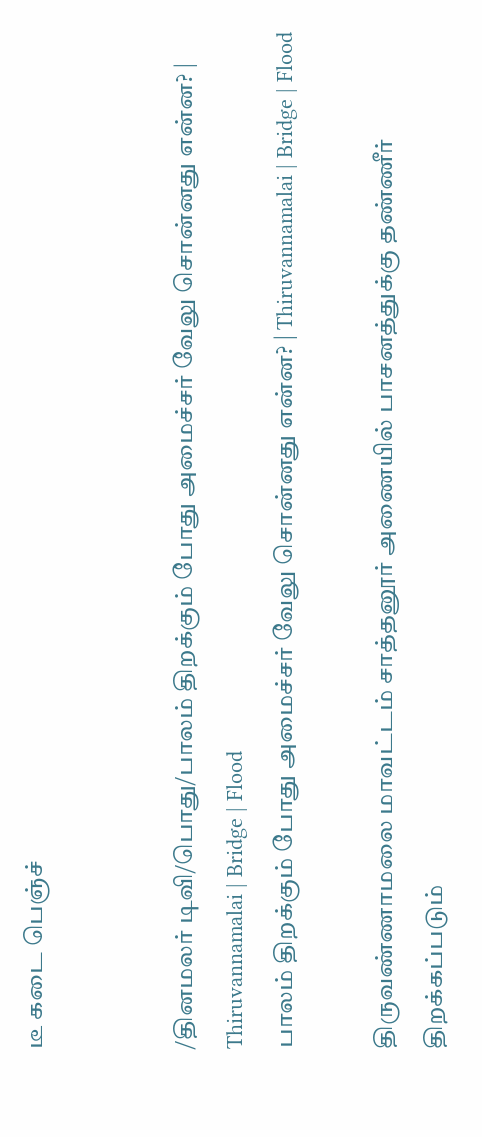டீ கடை பெஞ்ச்


/தினமலர் டிவி/பொது/பாலம் திறக்கும் போது அமைச்சர் வேலு சொன்னது என்ன? | Thiruvannamalai | Bridge | Flood
பாலம் திறக்கும் போது அமைச்சர் வேலு சொன்னது என்ன? | Thiruvannamalai | Bridge | Flood

திருவண்ணாமலை மாவட்டம் சாத்தனூர் அணையில் பாசனத்துக்கு தண்ணீர் திறக்கப்படும்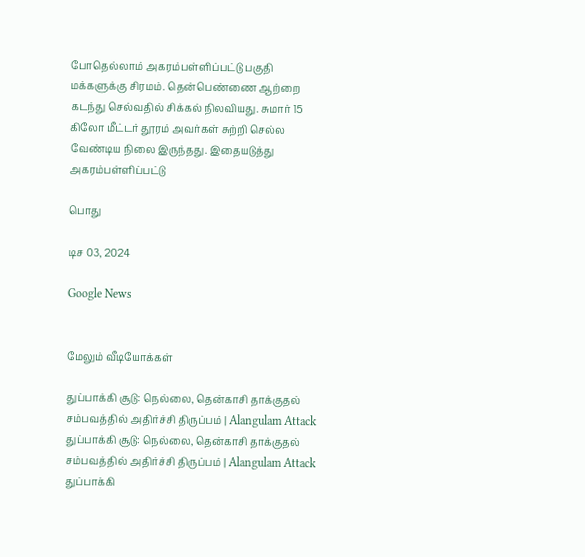போதெல்லாம் அகரம்பள்ளிப்பட்டு பகுதி மக்களுக்கு சிரமம். தென்பெண்ணை ஆற்றை கடந்து செல்வதில் சிக்கல் நிலவியது. சுமார் 15 கிலோ மீட்டர் தூரம் அவர்கள் சுற்றி செல்ல வேண்டிய நிலை இருந்தது. இதையடுத்து அகரம்பள்ளிப்பட்டு

பொது

டிச 03, 2024

Google News


மேலும் வீடியோக்கள்

துப்பாக்கி சூடு: நெல்லை, தென்காசி தாக்குதல் சம்பவத்தில் அதிர்ச்சி திருப்பம் | Alangulam Attack
துப்பாக்கி சூடு: நெல்லை, தென்காசி தாக்குதல் சம்பவத்தில் அதிர்ச்சி திருப்பம் | Alangulam Attack
துப்பாக்கி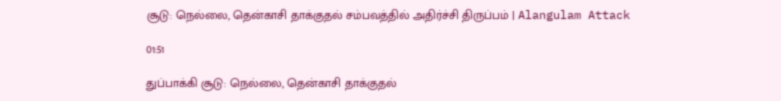சூடு: நெல்லை, தென்காசி தாக்குதல் சம்பவத்தில் அதிர்ச்சி திருப்பம் | Alangulam Attack

01:51

துப்பாக்கி சூடு: நெல்லை, தென்காசி தாக்குதல்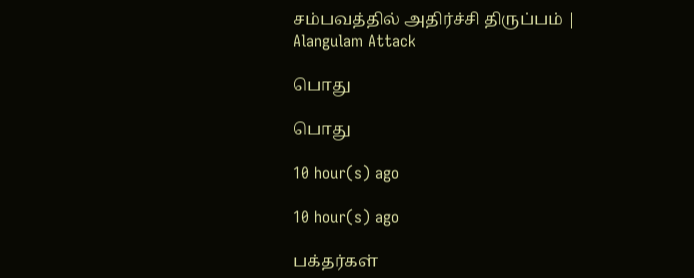சம்பவத்தில் அதிர்ச்சி திருப்பம் | Alangulam Attack

பொது

பொது

10 hour(s) ago

10 hour(s) ago

பக்தர்கள்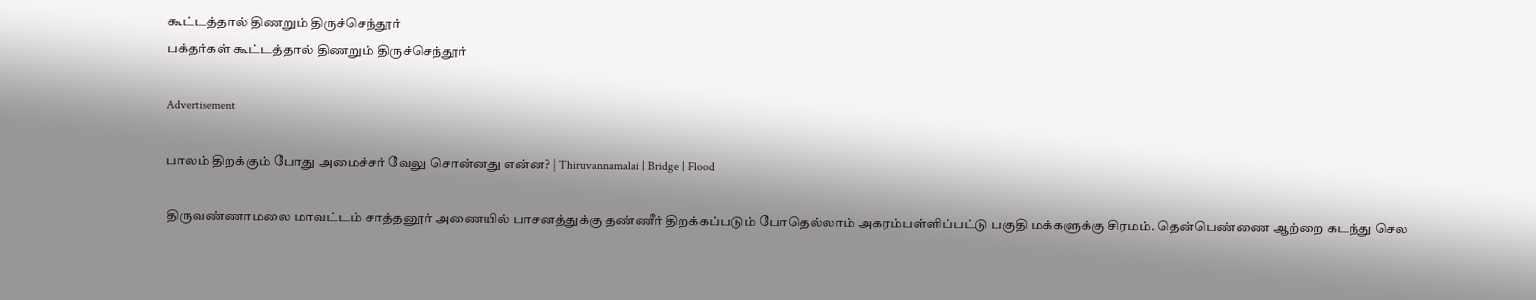கூட்டத்தால் திணறும் திருச்செந்தூர்
பக்தர்கள் கூட்டத்தால் திணறும் திருச்செந்தூர்

Advertisement

பாலம் திறக்கும் போது அமைச்சர் வேலு சொன்னது என்ன? | Thiruvannamalai | Bridge | Flood

திருவண்ணாமலை மாவட்டம் சாத்தனூர் அணையில் பாசனத்துக்கு தண்ணீர் திறக்கப்படும் போதெல்லாம் அகரம்பள்ளிப்பட்டு பகுதி மக்களுக்கு சிரமம். தென்பெண்ணை ஆற்றை கடந்து செல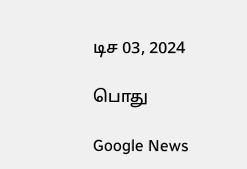டிச 03, 2024

பொது

Google News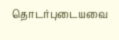தொடர்புடையவை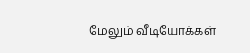மேலும் வீடியோக்கள்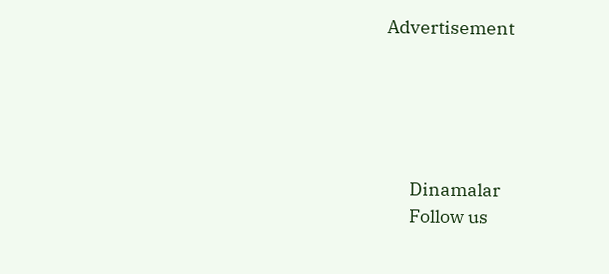Advertisement





      Dinamalar
      Follow us